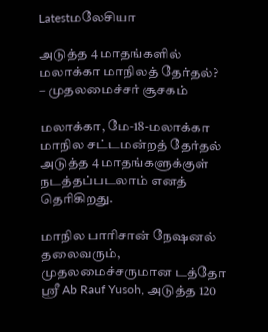Latestமலேசியா

அடுத்த 4 மாதங்களில் மலாக்கா மாநிலத் தேர்தல்? – முதலமைச்சர் சூசகம்

மலாக்கா, மே-18-மலாக்கா மாநில சட்டமன்றத் தேர்தல் அடுத்த 4 மாதங்களுக்குள் நடத்தப்படலாம் எனத் தெரிகிறது.

மாநில பாரிசான் நேஷனல் தலைவரும், முதலமைச்சருமான டத்தோ ஸ்ரீ Ab Rauf Yusoh, அடுத்த 120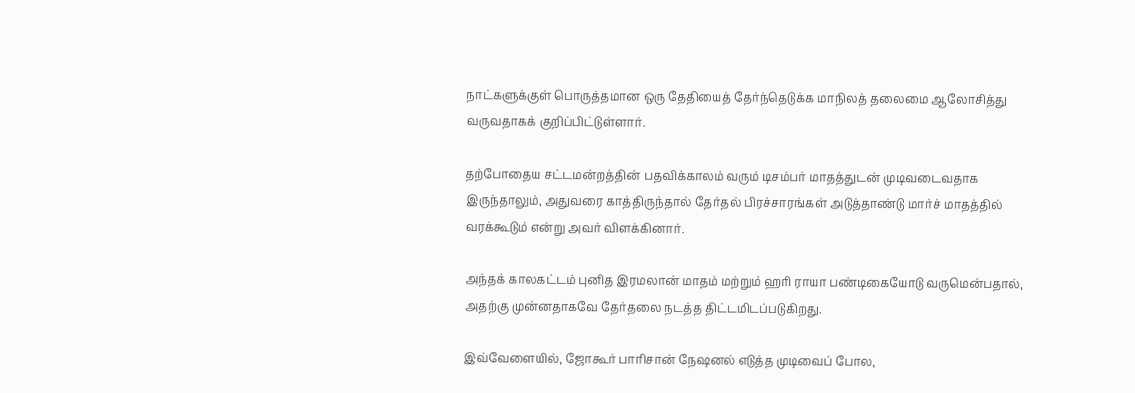நாட்களுக்குள் பொருத்தமான ஒரு தேதியைத் தேர்ந்தெடுக்க மாநிலத் தலைமை ஆலோசித்து வருவதாகக் குறிப்பிட்டுள்ளார்.

தற்போதைய சட்டமன்றத்தின் பதவிக்காலம் வரும் டிசம்பர் மாதத்துடன் முடிவடைவதாக இருந்தாலும், அதுவரை காத்திருந்தால் தேர்தல் பிரச்சாரங்கள் அடுத்தாண்டு மார்ச் மாதத்தில் வரக்கூடும் என்று அவர் விளக்கினார்.

அந்தக் காலகட்டம் புனித இரமலான் மாதம் மற்றும் ஹரி ராயா பண்டிகையோடு வருமென்பதால், அதற்கு முன்னதாகவே தேர்தலை நடத்த திட்டமிடப்படுகிறது.

இவ்வேளையில், ஜோகூர் பாரிசான் நேஷனல் எடுத்த முடிவைப் போல,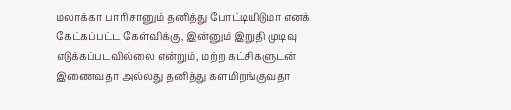மலாக்கா பாரிசானும் தனித்து போட்டியிடுமா எனக் கேட்கப்பட்ட கேள்விக்கு, இன்னும் இறுதி முடிவு எடுக்கப்படவில்லை என்றும், மற்ற கட்சிகளுடன் இணைவதா அல்லது தனித்து களமிறங்குவதா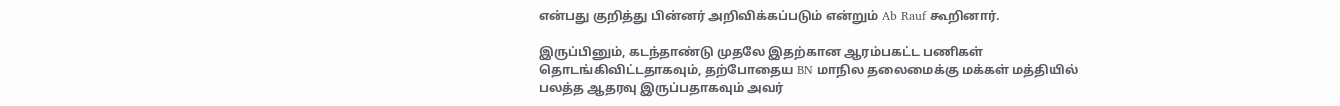என்பது குறித்து பின்னர் அறிவிக்கப்படும் என்றும் Ab Rauf கூறினார்.

இருப்பினும், கடந்தாண்டு முதலே இதற்கான ஆரம்பகட்ட பணிகள் தொடங்கிவிட்டதாகவும், தற்போதைய BN மாநில தலைமைக்கு மக்கள் மத்தியில் பலத்த ஆதரவு இருப்பதாகவும் அவர்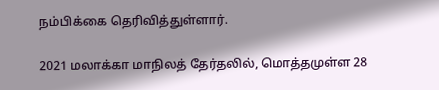நம்பிக்கை தெரிவித்துள்ளார்.

2021 மலாக்கா மாநிலத் தேர்தலில், மொத்தமுள்ள 28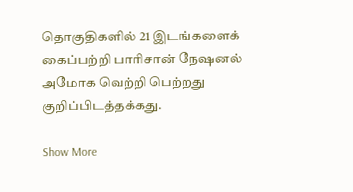தொகுதிகளில் 21 இடங்களைக் கைப்பற்றி பாரிசான் நேஷனல் அமோக வெற்றி பெற்றது குறிப்பிடத்தக்கது.

Show More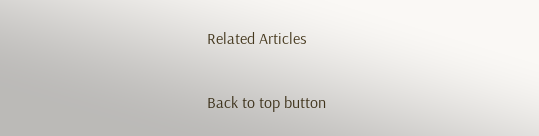Related Articles

Back to top button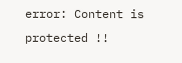error: Content is protected !!